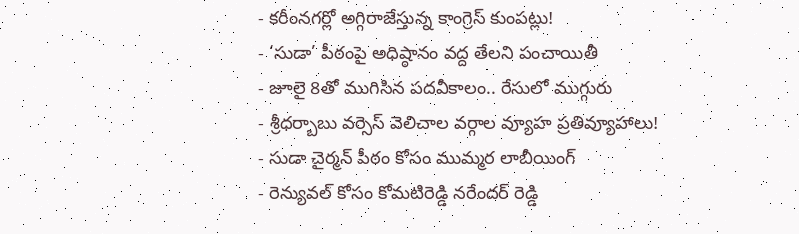- కరీంనగర్లో అగ్గిరాజేస్తున్న కాంగ్రెస్ కుంపట్లు!
- ‘సుడా’ పీఠంపై అధిష్ఠానం వద్ద తేలని పంచాయితీ
- జూలై 8తో ముగిసిన పదవీకాలం.. రేసులో ముగ్గురు
- శ్రీధర్బాబు వర్సెస్ వెలిచాల వర్గాల వ్యూహ ప్రతివ్యూహాలు!
- సుడా చైర్మన్ పీఠం కోసం ముమ్మర లాబీయింగ్
- రెన్యువల్ కోసం కోమటిరెడ్డి నరేందర్ రెడ్డి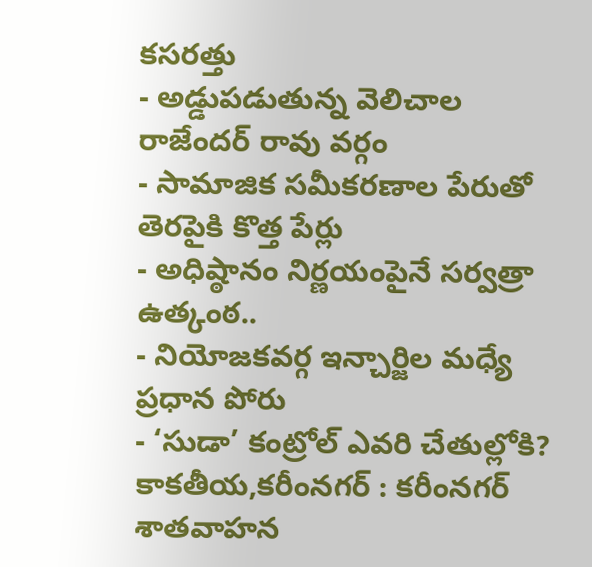కసరత్తు
- అడ్డుపడుతున్న వెలిచాల రాజేందర్ రావు వర్గం
- సామాజిక సమీకరణాల పేరుతో తెరపైకి కొత్త పేర్లు
- అధిష్ఠానం నిర్ణయంపైనే సర్వత్రా ఉత్కంఠ..
- నియోజకవర్గ ఇన్చార్జిల మధ్యే ప్రధాన పోరు
- ‘సుడా’ కంట్రోల్ ఎవరి చేతుల్లోకి?
కాకతీయ,కరీంనగర్ : కరీంనగర్ శాతవాహన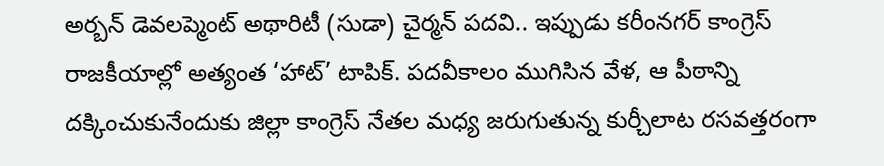అర్బన్ డెవలప్మెంట్ అథారిటీ (సుడా) చైర్మన్ పదవి.. ఇప్పుడు కరీంనగర్ కాంగ్రెస్ రాజకీయాల్లో అత్యంత ‘హాట్’ టాపిక్. పదవీకాలం ముగిసిన వేళ, ఆ పీఠాన్ని దక్కించుకునేందుకు జిల్లా కాంగ్రెస్ నేతల మధ్య జరుగుతున్న కుర్చీలాట రసవత్తరంగా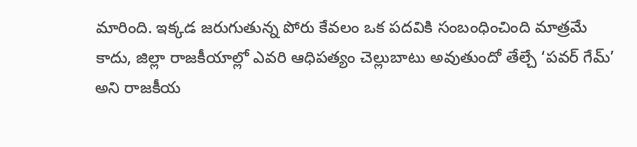మారింది. ఇక్కడ జరుగుతున్న పోరు కేవలం ఒక పదవికి సంబంధించింది మాత్రమే కాదు, జిల్లా రాజకీయాల్లో ఎవరి ఆధిపత్యం చెల్లుబాటు అవుతుందో తేల్చే ‘పవర్ గేమ్’ అని రాజకీయ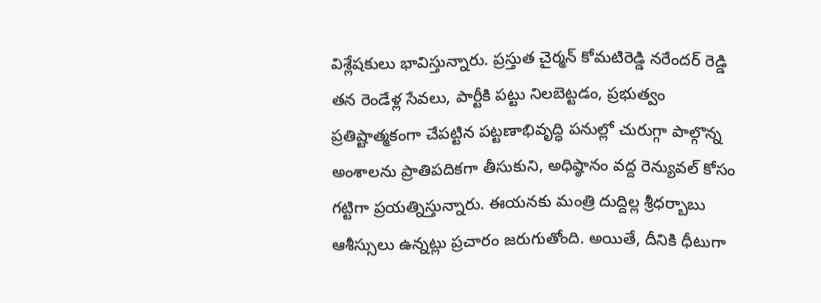విశ్లేషకులు భావిస్తున్నారు. ప్రస్తుత చైర్మన్ కోమటిరెడ్డి నరేందర్ రెడ్డి తన రెండేళ్ల సేవలు, పార్టీకి పట్టు నిలబెట్టడం, ప్రభుత్వం ప్రతిష్టాత్మకంగా చేపట్టిన పట్టణాభివృద్ధి పనుల్లో చురుగ్గా పాల్గొన్న అంశాలను ప్రాతిపదికగా తీసుకుని, అధిష్ఠానం వద్ద రెన్యువల్ కోసం గట్టిగా ప్రయత్నిస్తున్నారు. ఈయనకు మంత్రి దుద్దిల్ల శ్రీధర్బాబు ఆశీస్సులు ఉన్నట్లు ప్రచారం జరుగుతోంది. అయితే, దీనికి ధీటుగా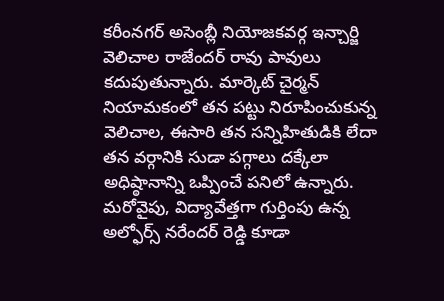కరీంనగర్ అసెంబ్లీ నియోజకవర్గ ఇన్చార్జి వెలిచాల రాజేందర్ రావు పావులు కదుపుతున్నారు. మార్కెట్ చైర్మన్ నియామకంలో తన పట్టు నిరూపించుకున్న వెలిచాల, ఈసారి తన సన్నిహితుడికి లేదా తన వర్గానికి సుడా పగ్గాలు దక్కేలా అధిష్ఠానాన్ని ఒప్పించే పనిలో ఉన్నారు. మరోవైపు, విద్యావేత్తగా గుర్తింపు ఉన్న అల్ఫోర్స్ నరేందర్ రెడ్డి కూడా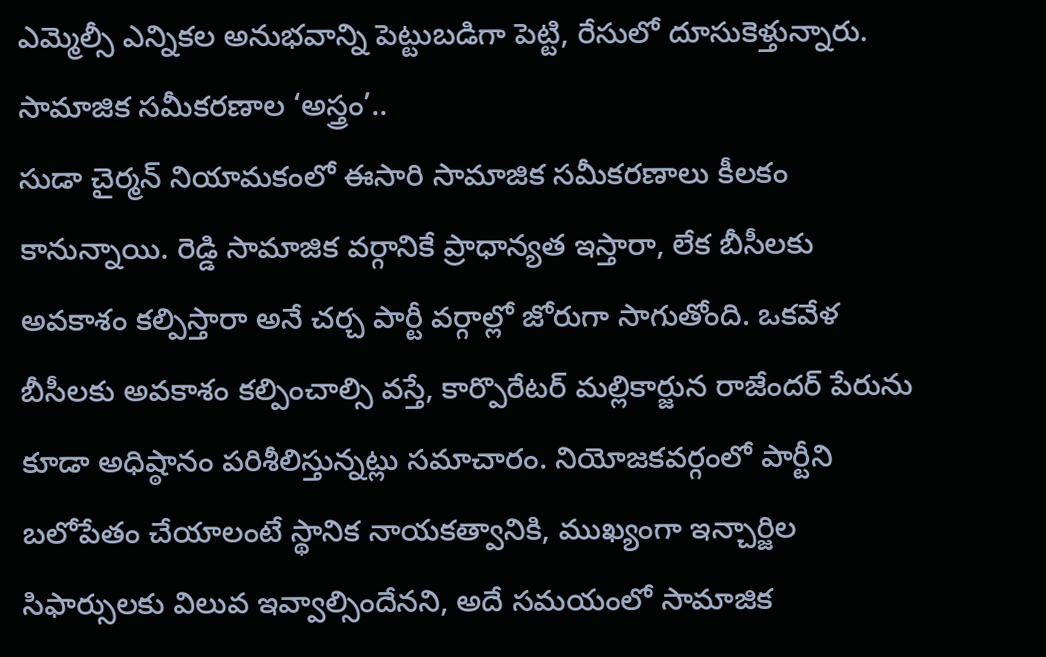ఎమ్మెల్సీ ఎన్నికల అనుభవాన్ని పెట్టుబడిగా పెట్టి, రేసులో దూసుకెళ్తున్నారు.
సామాజిక సమీకరణాల ‘అస్త్రం’..
సుడా చైర్మన్ నియామకంలో ఈసారి సామాజిక సమీకరణాలు కీలకం కానున్నాయి. రెడ్డి సామాజిక వర్గానికే ప్రాధాన్యత ఇస్తారా, లేక బీసీలకు అవకాశం కల్పిస్తారా అనే చర్చ పార్టీ వర్గాల్లో జోరుగా సాగుతోంది. ఒకవేళ బీసీలకు అవకాశం కల్పించాల్సి వస్తే, కార్పొరేటర్ మల్లికార్జున రాజేందర్ పేరును కూడా అధిష్ఠానం పరిశీలిస్తున్నట్లు సమాచారం. నియోజకవర్గంలో పార్టీని బలోపేతం చేయాలంటే స్థానిక నాయకత్వానికి, ముఖ్యంగా ఇన్చార్జిల సిఫార్సులకు విలువ ఇవ్వాల్సిందేనని, అదే సమయంలో సామాజిక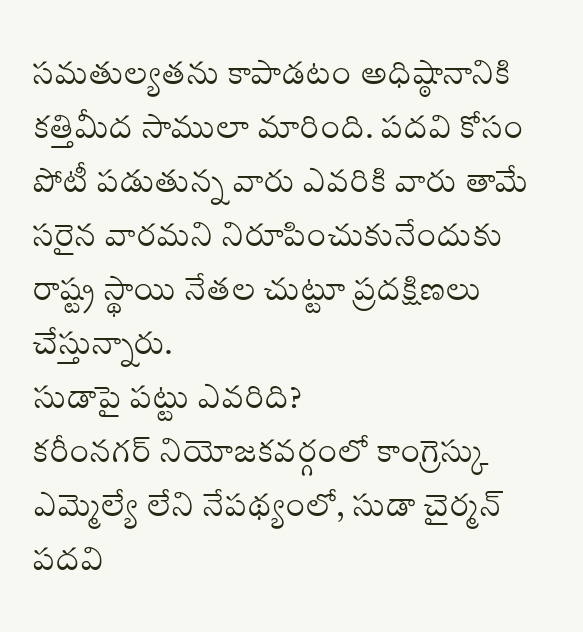సమతుల్యతను కాపాడటం అధిష్ఠానానికి కత్తిమీద సాములా మారింది. పదవి కోసం పోటీ పడుతున్న వారు ఎవరికి వారు తామే సరైన వారమని నిరూపించుకునేందుకు రాష్ట్ర స్థాయి నేతల చుట్టూ ప్రదక్షిణలు చేస్తున్నారు.
సుడాపై పట్టు ఎవరిది?
కరీంనగర్ నియోజకవర్గంలో కాంగ్రెస్కు ఎమ్మెల్యే లేని నేపథ్యంలో, సుడా చైర్మన్ పదవి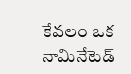కేవలం ఒక నామినేటెడ్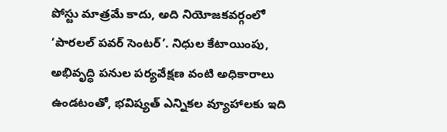పోస్టు మాత్రమే కాదు, అది నియోజకవర్గంలో ‘పారలల్ పవర్ సెంటర్’. నిధుల కేటాయింపు, అభివృద్ధి పనుల పర్యవేక్షణ వంటి అధికారాలు ఉండటంతో, భవిష్యత్ ఎన్నికల వ్యూహాలకు ఇది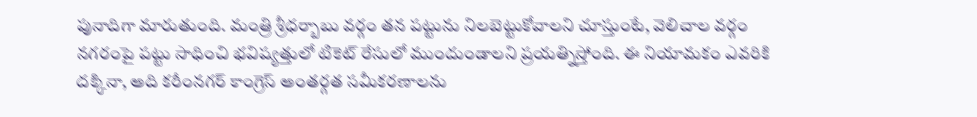పునాదిగా మారుతుంది. మంత్రి శ్రీధర్బాబు వర్గం తన పట్టును నిలబెట్టుకోవాలని చూస్తుంటే, వెలిచాల వర్గం నగరంపై పట్టు సాధించి భవిష్యత్తులో టికెట్ రేసులో ముందుండాలని ప్రయత్నిస్తోంది. ఈ నియామకం ఎవరికి దక్కినా, అది కరీంనగర్ కాంగ్రెస్ అంతర్గత సమీకరణాలను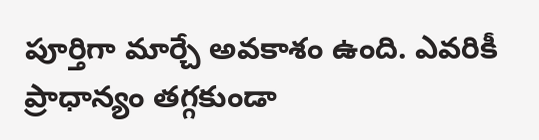పూర్తిగా మార్చే అవకాశం ఉంది. ఎవరికీ ప్రాధాన్యం తగ్గకుండా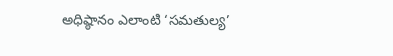అధిష్ఠానం ఎలాంటి ‘సమతుల్య’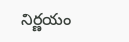నిర్ణయం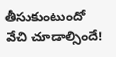తీసుకుంటుందో వేచి చూడాల్సిందే!